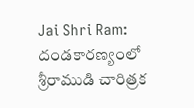Jai Shri Ram: దండకారణ్యంలో శ్రీరాముడి చారిత్రక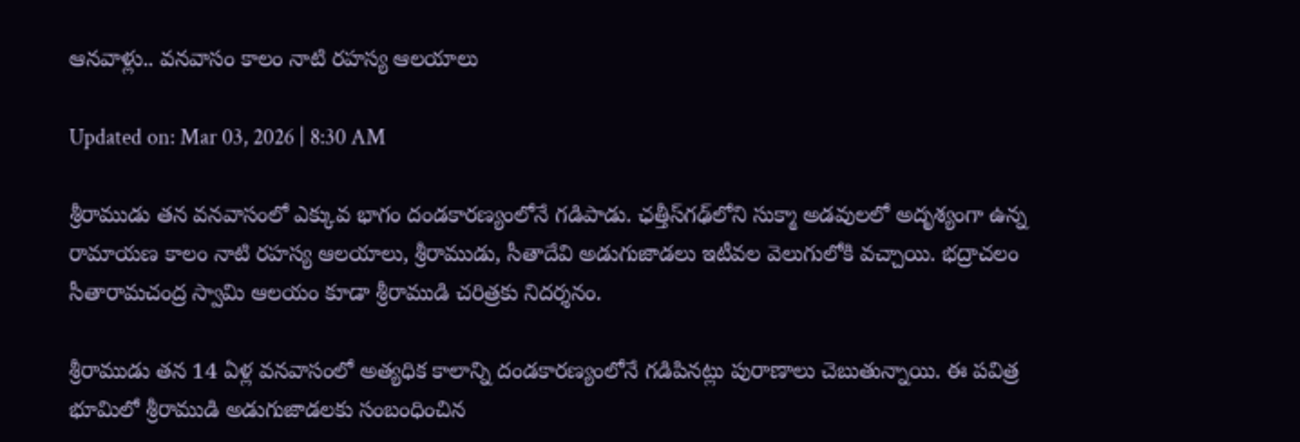ఆనవాళ్లు.. వనవాసం కాలం నాటి రహస్య ఆలయాలు

Updated on: Mar 03, 2026 | 8:30 AM

శ్రీరాముడు తన వనవాసంలో ఎక్కువ భాగం దండకారణ్యంలోనే గడిపాడు. ఛత్తీస్‌గఢ్‌లోని సుక్మా అడవులలో అదృశ్యంగా ఉన్న రామాయణ కాలం నాటి రహస్య ఆలయాలు, శ్రీరాముడు, సీతాదేవి అడుగుజాడలు ఇటీవల వెలుగులోకి వచ్చాయి. భద్రాచలం సీతారామచంద్ర స్వామి ఆలయం కూడా శ్రీరాముడి చరిత్రకు నిదర్శనం.

శ్రీరాముడు తన 14 ఏళ్ల వనవాసంలో అత్యధిక కాలాన్ని దండకారణ్యంలోనే గడిపినట్లు పురాణాలు చెబుతున్నాయి. ఈ పవిత్ర భూమిలో శ్రీరాముడి అడుగుజాడలకు సంబంధించిన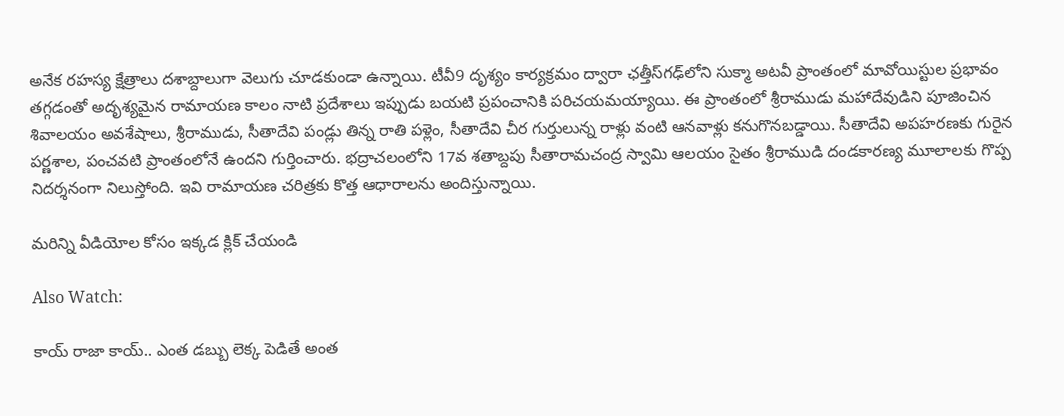అనేక రహస్య క్షేత్రాలు దశాబ్దాలుగా వెలుగు చూడకుండా ఉన్నాయి. టీవీ9 దృశ్యం కార్యక్రమం ద్వారా ఛత్తీస్‌గఢ్‌లోని సుక్మా అటవీ ప్రాంతంలో మావోయిస్టుల ప్రభావం తగ్గడంతో అదృశ్యమైన రామాయణ కాలం నాటి ప్రదేశాలు ఇప్పుడు బయటి ప్రపంచానికి పరిచయమయ్యాయి. ఈ ప్రాంతంలో శ్రీరాముడు మహాదేవుడిని పూజించిన శివాలయం అవశేషాలు, శ్రీరాముడు, సీతాదేవి పండ్లు తిన్న రాతి పళ్లెం, సీతాదేవి చీర గుర్తులున్న రాళ్లు వంటి ఆనవాళ్లు కనుగొనబడ్డాయి. సీతాదేవి అపహరణకు గురైన పర్ణశాల, పంచవటి ప్రాంతంలోనే ఉందని గుర్తించారు. భద్రాచలంలోని 17వ శతాబ్దపు సీతారామచంద్ర స్వామి ఆలయం సైతం శ్రీరాముడి దండకారణ్య మూలాలకు గొప్ప నిదర్శనంగా నిలుస్తోంది. ఇవి రామాయణ చరిత్రకు కొత్త ఆధారాలను అందిస్తున్నాయి.

మరిన్ని వీడియోల కోసం ఇక్కడ క్లిక్ చేయండి

Also Watch:

కాయ్ రాజా కాయ్.. ఎంత డబ్బు లెక్క పెడితే అంత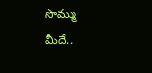సొమ్ము మీదే..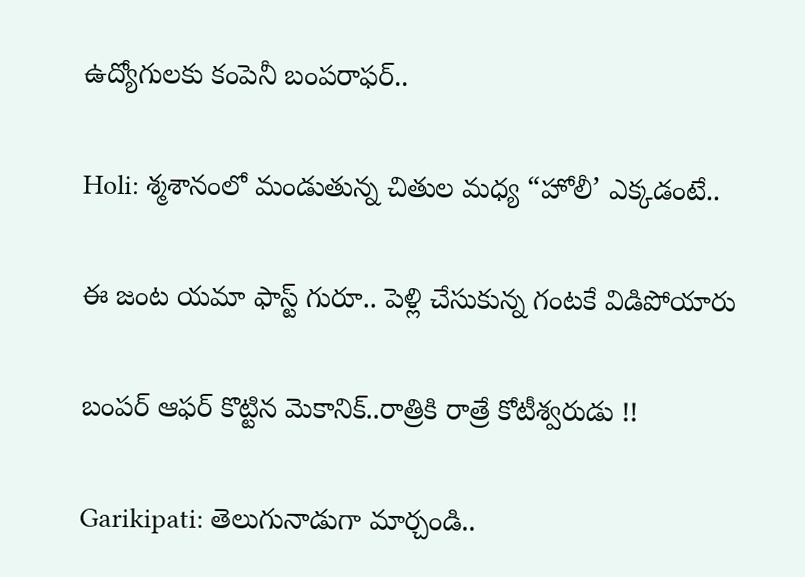ఉద్యోగులకు కంపెనీ బంపరాఫర్‌..

Holi: శ్మశానంలో మండుతున్న చితుల మధ్య “హోలీ’ ఎక్కడంటే..

ఈ జంట యమా ఫాస్ట్ గురూ.. పెళ్లి చేసుకున్న గంటకే విడిపోయారు

బంపర్ ఆఫర్ కొట్టిన మెకానిక్..రాత్రికి రాత్రే కోటీశ్వరుడు !!

Garikipati: తెలుగునాడుగా మార్చండి..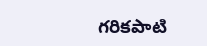గరికపాటి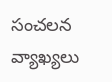సంచలన వ్యాఖ్యలు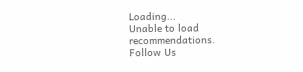Loading...
Unable to load recommendations.
Follow Us